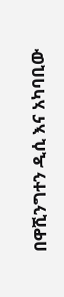በዋሺንግተን ዲሲ እና አካባቢው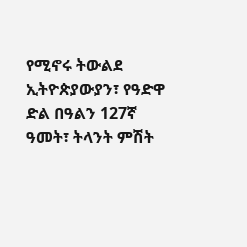የሚኖሩ ትውልደ ኢትዮጵያውያን፣ የዓድዋ ድል በዓልን 127ኛ ዓመት፣ ትላንት ምሽት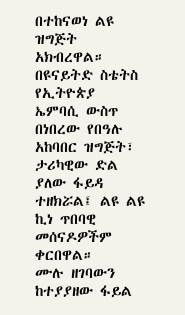በተከናወነ ልዩ ዝግጅት አክብረዋል።
በዩናይትድ ስቴትስ የኢትዮጵያ ኤምባሲ ውስጥ በነበረው የበዓሉ አከባበር ዝግጅት፣ ታሪካዊው ድል ያለው ፋይዳ ተዘክሯል፤ ልዩ ልዩ ኪነ ጥበባዊ መሰናዶዎችም ቀርበዋል።
ሙሉ ዘገባውን ከተያያዘው ፋይል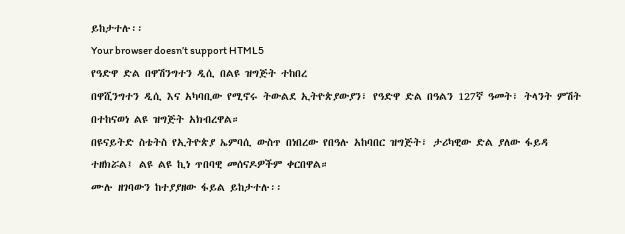ይከታተሉ፡፡
Your browser doesn’t support HTML5
የዓድዋ ድል በዋሽንግተን ዲሲ በልዩ ዝግጅት ተከበረ
በዋሺንግተን ዲሲ እና አካባቢው የሚኖሩ ትውልደ ኢትዮጵያውያን፣ የዓድዋ ድል በዓልን 127ኛ ዓመት፣ ትላንት ምሽት በተከናወነ ልዩ ዝግጅት አክብረዋል።
በዩናይትድ ስቴትስ የኢትዮጵያ ኤምባሲ ውስጥ በነበረው የበዓሉ አከባበር ዝግጅት፣ ታሪካዊው ድል ያለው ፋይዳ ተዘክሯል፤ ልዩ ልዩ ኪነ ጥበባዊ መሰናዶዎችም ቀርበዋል።
ሙሉ ዘገባውን ከተያያዘው ፋይል ይከታተሉ፡፡